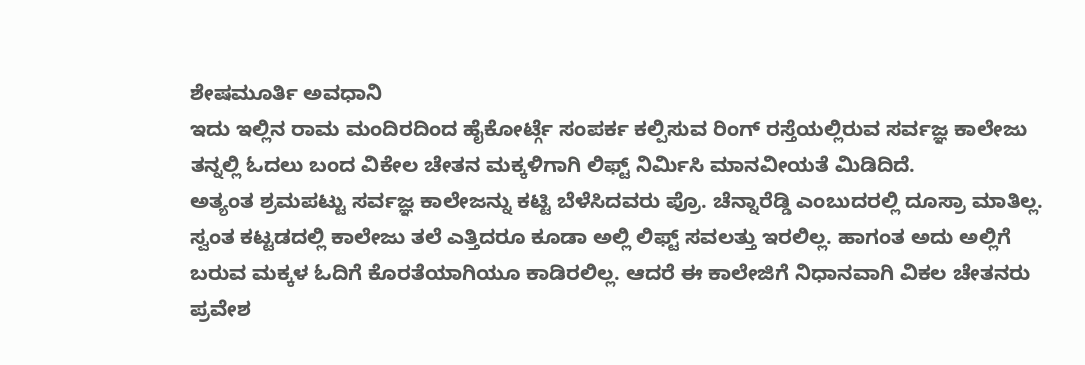ಶೇಷಮೂರ್ತಿ ಅವಧಾನಿ
ಇದು ಇಲ್ಲಿನ ರಾಮ ಮಂದಿರದಿಂದ ಹೈಕೋರ್ಟ್ಗೆ ಸಂಪರ್ಕ ಕಲ್ಪಿಸುವ ರಿಂಗ್ ರಸ್ತೆಯಲ್ಲಿರುವ ಸರ್ವಜ್ಞ ಕಾಲೇಜು ತನ್ನಲ್ಲಿ ಓದಲು ಬಂದ ವಿಕೇಲ ಚೇತನ ಮಕ್ಕಳಿಗಾಗಿ ಲಿಫ್ಟ್ ನಿರ್ಮಿಸಿ ಮಾನವೀಯತೆ ಮಿಡಿದಿದೆ.
ಅತ್ಯಂತ ಶ್ರಮಪಟ್ಟು ಸರ್ವಜ್ಞ ಕಾಲೇಜನ್ನು ಕಟ್ಟಿ ಬೆಳೆಸಿದವರು ಪ್ರೊ. ಚೆನ್ನಾರೆಡ್ಡಿ ಎಂಬುದರಲ್ಲಿ ದೂಸ್ರಾ ಮಾತಿಲ್ಲ. ಸ್ವಂತ ಕಟ್ಟಡದಲ್ಲಿ ಕಾಲೇಜು ತಲೆ ಎತ್ತಿದರೂ ಕೂಡಾ ಅಲ್ಲಿ ಲಿಫ್ಟ್ ಸವಲತ್ತು ಇರಲಿಲ್ಲ. ಹಾಗಂತ ಅದು ಅಲ್ಲಿಗೆ ಬರುವ ಮಕ್ಕಳ ಓದಿಗೆ ಕೊರತೆಯಾಗಿಯೂ ಕಾಡಿರಲಿಲ್ಲ. ಆದರೆ ಈ ಕಾಲೇಜಿಗೆ ನಿಧಾನವಾಗಿ ವಿಕಲ ಚೇತನರು ಪ್ರವೇಶ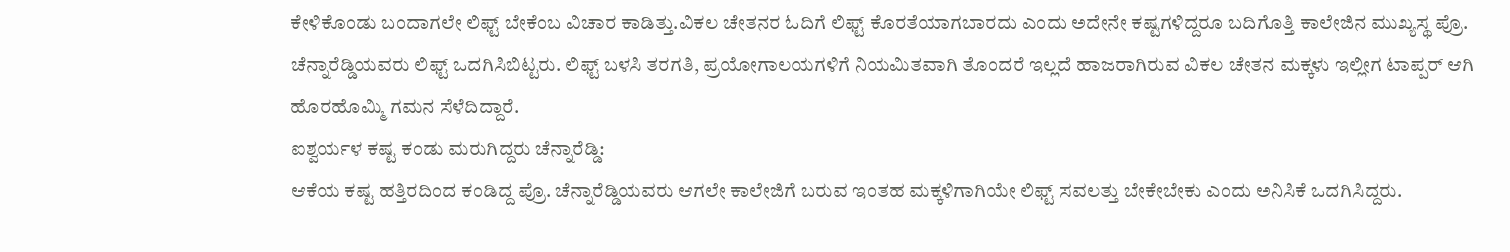ಕೇಳಿಕೊಂಡು ಬಂದಾಗಲೇ ಲಿಫ್ಟ್ ಬೇಕೆಂಬ ವಿಚಾರ ಕಾಡಿತ್ತು.ವಿಕಲ ಚೇತನರ ಓದಿಗೆ ಲಿಫ್ಟ್ ಕೊರತೆಯಾಗಬಾರದು ಎಂದು ಅದೇನೇ ಕಷ್ಟಗಳಿದ್ದರೂ ಬದಿಗೊತ್ತಿ ಕಾಲೇಜಿನ ಮುಖ್ಯಸ್ಥ ಪ್ರೊ. ಚೆನ್ನಾರೆಡ್ಡಿಯವರು ಲಿಫ್ಟ್ ಒದಗಿಸಿಬಿಟ್ಟರು. ಲಿಫ್ಟ್ ಬಳಸಿ ತರಗತಿ, ಪ್ರಯೋಗಾಲಯಗಳಿಗೆ ನಿಯಮಿತವಾಗಿ ತೊಂದರೆ ಇಲ್ಲದೆ ಹಾಜರಾಗಿರುವ ವಿಕಲ ಚೇತನ ಮಕ್ಕಳು ಇಲ್ಲೀಗ ಟಾಪ್ಪರ್ ಆಗಿ ಹೊರಹೊಮ್ಮಿ ಗಮನ ಸೆಳೆದಿದ್ದಾರೆ.
ಐಶ್ವರ್ಯಳ ಕಷ್ಟ ಕಂಡು ಮರುಗಿದ್ದರು ಚೆನ್ನಾರೆಡ್ಡಿ:
ಆಕೆಯ ಕಷ್ಟ ಹತ್ತಿರದಿಂದ ಕಂಡಿದ್ದ ಪ್ರೊ. ಚೆನ್ನಾರೆಡ್ಡಿಯವರು ಆಗಲೇ ಕಾಲೇಜಿಗೆ ಬರುವ ಇಂತಹ ಮಕ್ಕಳಿಗಾಗಿಯೇ ಲಿಫ್ಟ್ ಸವಲತ್ತು ಬೇಕೇಬೇಕು ಎಂದು ಅನಿಸಿಕೆ ಒದಗಿಸಿದ್ದರು.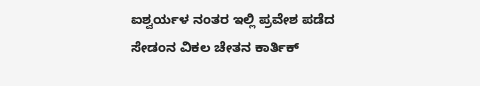ಐಶ್ವರ್ಯಳ ನಂತರ ಇಲ್ಲಿ ಪ್ರವೇಶ ಪಡೆದ ಸೇಡಂನ ವಿಕಲ ಚೇತನ ಕಾರ್ತಿಕ್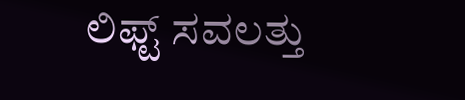ಲಿಫ್ಟ್ ಸವಲತ್ತು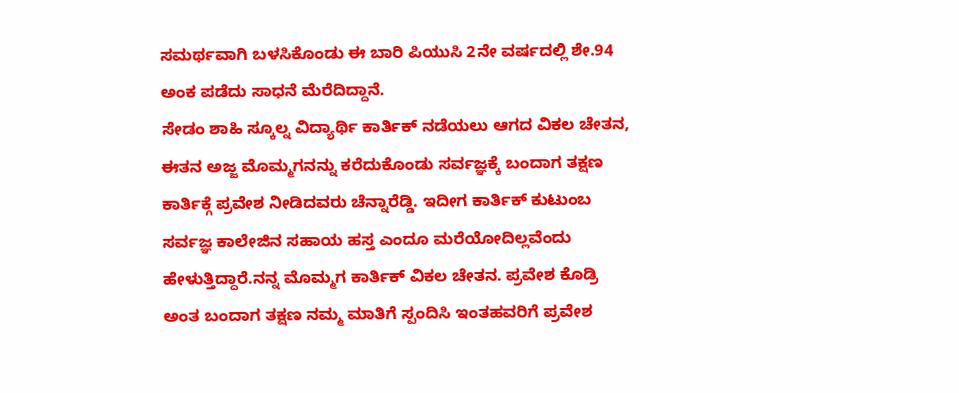ಸಮರ್ಥವಾಗಿ ಬಳಸಿಕೊಂಡು ಈ ಬಾರಿ ಪಿಯುಸಿ 2ನೇ ವರ್ಷದಲ್ಲಿ ಶೇ.94 ಅಂಕ ಪಡೆದು ಸಾಧನೆ ಮೆರೆದಿದ್ದಾನೆ.
ಸೇಡಂ ಶಾಹಿ ಸ್ಕೂಲ್ನ ವಿದ್ಯಾರ್ಥಿ ಕಾರ್ತಿಕ್ ನಡೆಯಲು ಆಗದ ವಿಕಲ ಚೇತನ, ಈತನ ಅಜ್ಜ ಮೊಮ್ಮಗನನ್ನು ಕರೆದುಕೊಂಡು ಸರ್ವಜ್ಞಕ್ಕೆ ಬಂದಾಗ ತಕ್ಷಣ ಕಾರ್ತಿಕ್ಗೆ ಪ್ರವೇಶ ನೀಡಿದವರು ಚೆನ್ನಾರೆಡ್ಡಿ. ಇದೀಗ ಕಾರ್ತಿಕ್ ಕುಟುಂಬ ಸರ್ವಜ್ಞ ಕಾಲೇಜಿನ ಸಹಾಯ ಹಸ್ತ ಎಂದೂ ಮರೆಯೋದಿಲ್ಲವೆಂದು ಹೇಳುತ್ತಿದ್ದಾರೆ.ನನ್ನ ಮೊಮ್ಮಗ ಕಾರ್ತಿಕ್ ವಿಕಲ ಚೇತನ. ಪ್ರವೇಶ ಕೊಡ್ರಿ ಅಂತ ಬಂದಾಗ ತಕ್ಷಣ ನಮ್ಮ ಮಾತಿಗೆ ಸ್ಪಂದಿಸಿ ಇಂತಹವರಿಗೆ ಪ್ರವೇಶ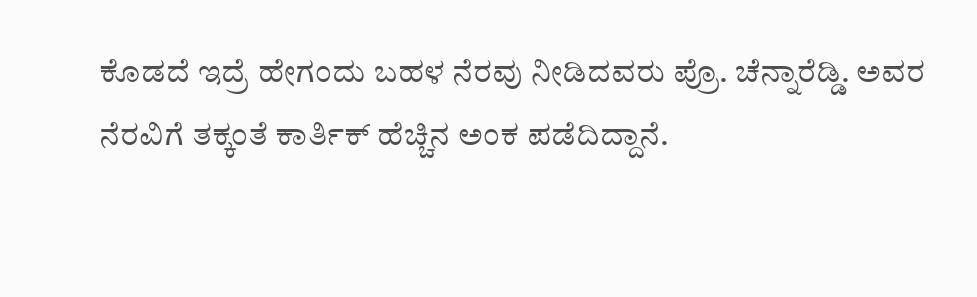ಕೊಡದೆ ಇದ್ರೆ ಹೇಗಂದು ಬಹಳ ನೆರವು ನೀಡಿದವರು ಪ್ರೊ. ಚೆನ್ನಾರೆಡ್ಡಿ. ಅವರ ನೆರವಿಗೆ ತಕ್ಕಂತೆ ಕಾರ್ತಿಕ್ ಹೆಚ್ಚಿನ ಅಂಕ ಪಡೆದಿದ್ದಾನೆ.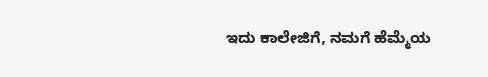ಇದು ಕಾಲೇಜಿಗೆ, ನಮಗೆ ಹೆಮ್ಮೆಯ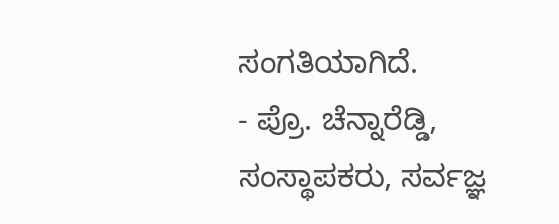ಸಂಗತಿಯಾಗಿದೆ.
- ಪ್ರೊ. ಚೆನ್ನಾರೆಡ್ಡಿ, ಸಂಸ್ಥಾಪಕರು, ಸರ್ವಜ್ಞ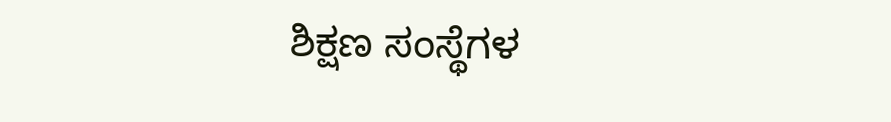ಶಿಕ್ಷಣ ಸಂಸ್ಥೆಗಳ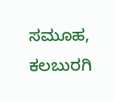ಸಮೂಹ, ಕಲಬುರಗಿ